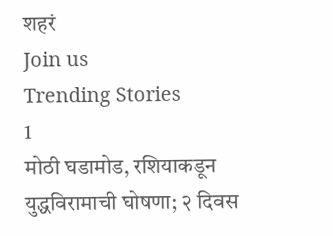शहरं
Join us
Trending Stories
1
मोठी घडामोड, रशियाकडून युद्धविरामाची घोषणा; २ दिवस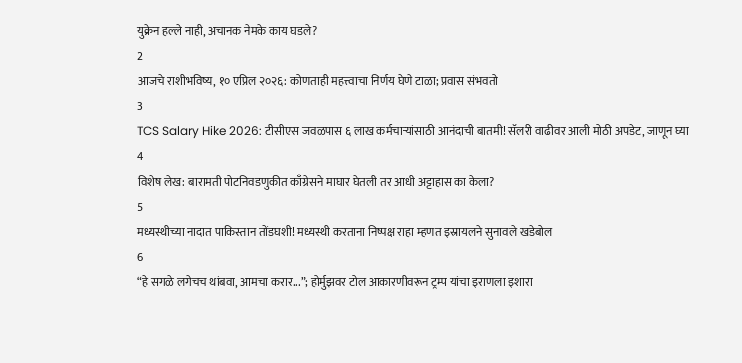युक्रेन हल्ले नाही, अचानक नेमके काय घडले?
2
आजचे राशीभविष्य, १० एप्रिल २०२६: कोणताही महत्त्वाचा निर्णय घेणे टाळा; प्रवास संभवतो
3
TCS Salary Hike 2026: टीसीएस जवळपास ६ लाख कर्मचाऱ्यांसाठी आनंदाची बातमी! सॅलरी वाढीवर आली मोठी अपडेट, जाणून घ्या
4
विशेष लेख: बारामती पोटनिवडणुकीत काँग्रेसने माघार घेतली तर आधी अट्टाहास का केला?
5
मध्यस्थीच्या नादात पाकिस्तान तोंडघशी! मध्यस्थी करताना निष्पक्ष राहा म्हणत इस्रायलने सुनावले खडेबोल
6
“हे सगळे लगेचच थांबवा, आमचा करार...”; होर्मुझवर टोल आकारणीवरून ट्रम्प यांचा इराणला इशारा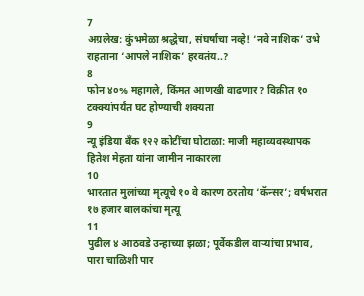7
अग्रलेख: कुंभमेळा श्रद्धेचा, संघर्षाचा नव्हे! ‘नवे नाशिक’ उभे राहताना ‘आपले नाशिक’ हरवतंय..?
8
फोन ४०% महागले, किंमत आणखी वाढणार? विक्रीत १० टक्क्यांपर्यंत घट होण्याची शक्यता
9
न्यू इंडिया बँक १२२ कोटींचा घोटाळा: माजी महाव्यवस्थापक हितेश मेहता यांना जामीन नाकारला
10
भारतात मुलांच्या मृत्यूचे १० वे कारण ठरतोय ‘कॅन्सर’; वर्षभरात १७ हजार बालकांचा मृत्यू
11
पुढील ४ आठवडे उन्हाच्या झळा; पूर्वेकडील वाऱ्यांचा प्रभाव, पारा चाळिशी पार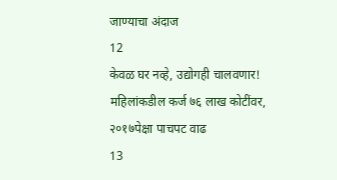जाण्याचा अंदाज
12
केवळ घर नव्हे, उद्योगही चालवणार! महिलांकडील कर्ज ७६ लाख कोटींवर, २०१७पेक्षा पाचपट वाढ
13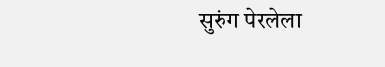सुरुंग पेरलेला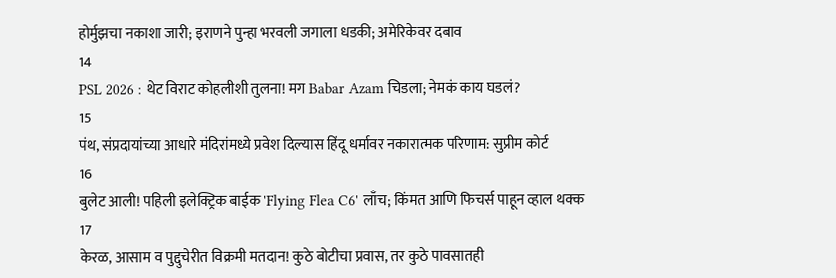होर्मुझचा नकाशा जारी; इराणने पुन्हा भरवली जगाला धडकी; अमेरिकेवर दबाव
14
PSL 2026 : थेट विराट कोहलीशी तुलना! मग Babar Azam चिडला; नेमकं काय घडलं?
15
पंथ, संप्रदायांच्या आधारे मंदिरांमध्ये प्रवेश दिल्यास हिंदू धर्मावर नकारात्मक परिणाम: सुप्रीम कोर्ट
16
बुलेट आली! पहिली इलेक्ट्रिक बाईक 'Flying Flea C6' लाँच; किंमत आणि फिचर्स पाहून व्हाल थक्क
17
केरळ, आसाम व पुद्दुचेरीत विक्रमी मतदान! कुठे बोटीचा प्रवास, तर कुठे पावसातही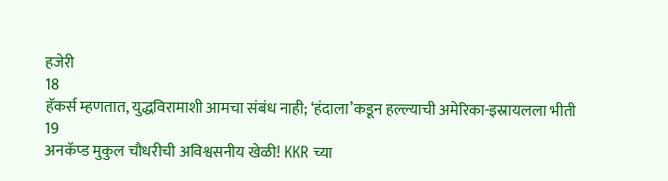हजेरी
18
हॅकर्स म्हणतात, युद्धविरामाशी आमचा संबंध नाही; ‘हंदाला’कडून हल्ल्याची अमेरिका-इस्रायलला भीती
19
अनकॅप्ड मुकुल चौधरीची अविश्वसनीय खेळी! KKR च्या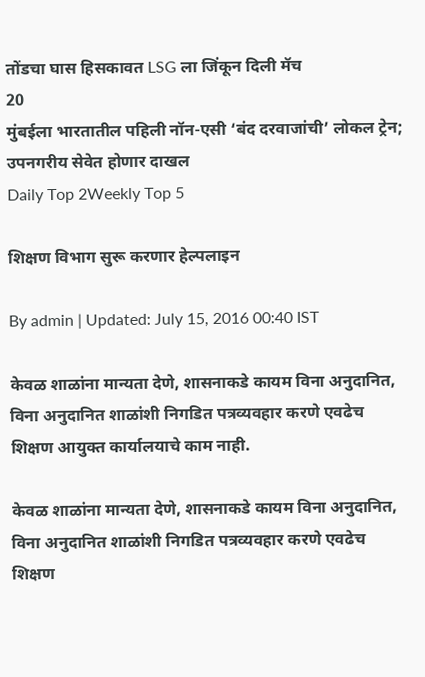तोंडचा घास हिसकावत LSG ला जिंकून दिली मॅच
20
मुंबईला भारतातील पहिली नॉन-एसी ‘बंद दरवाजांची’ लोकल ट्रेन; उपनगरीय सेवेत होणार दाखल
Daily Top 2Weekly Top 5

शिक्षण विभाग सुरू करणार हेल्पलाइन

By admin | Updated: July 15, 2016 00:40 IST

केवळ शाळांना मान्यता देणे, शासनाकडे कायम विना अनुदानित, विना अनुदानित शाळांशी निगडित पत्रव्यवहार करणे एवढेच शिक्षण आयुक्त कार्यालयाचे काम नाही.

केवळ शाळांना मान्यता देणे, शासनाकडे कायम विना अनुदानित, विना अनुदानित शाळांशी निगडित पत्रव्यवहार करणे एवढेच शिक्षण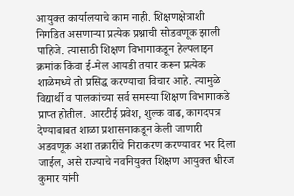आयुक्त कार्यालयाचे काम नाही. शिक्षणक्षेत्राशी निगडित असणाऱ्या प्रत्येक प्रश्नाची सोडवणूक झाली पाहिजे. त्यासाठी शिक्षण विभागाकडून हेल्पलाइन क्रमांक किंवा ई-मेल आयडी तयार करून प्रत्येक शाळेमध्ये तो प्रसिद्ध करण्याचा विचार आहे. त्यामुळे विद्यार्थी व पालकांच्या सर्व समस्या शिक्षण विभागाकडे प्राप्त होतील. आरटीई प्रवेश, शुल्क वाढ, कागदपत्र देण्याबाबत शाळा प्रशासनाकडून केली जाणारी अडवणूक अशा तक्रारींचे निराकरण करण्यावर भर दिला जाईल, असे राज्याचे नवनियुक्त शिक्षण आयुक्त धीरज कुमार यांनी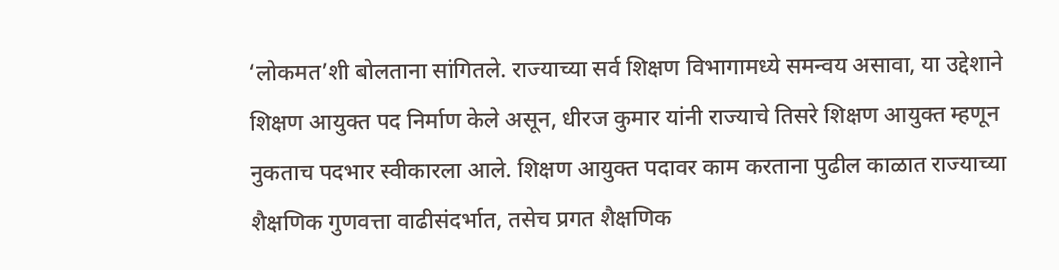‘लोकमत’शी बोलताना सांगितले. राज्याच्या सर्व शिक्षण विभागामध्ये समन्वय असावा, या उद्देशाने शिक्षण आयुक्त पद निर्माण केले असून, धीरज कुमार यांनी राज्याचे तिसरे शिक्षण आयुक्त म्हणून नुकताच पदभार स्वीकारला आले. शिक्षण आयुक्त पदावर काम करताना पुढील काळात राज्याच्या शैक्षणिक गुणवत्ता वाढीसंदर्भात, तसेच प्रगत शैक्षणिक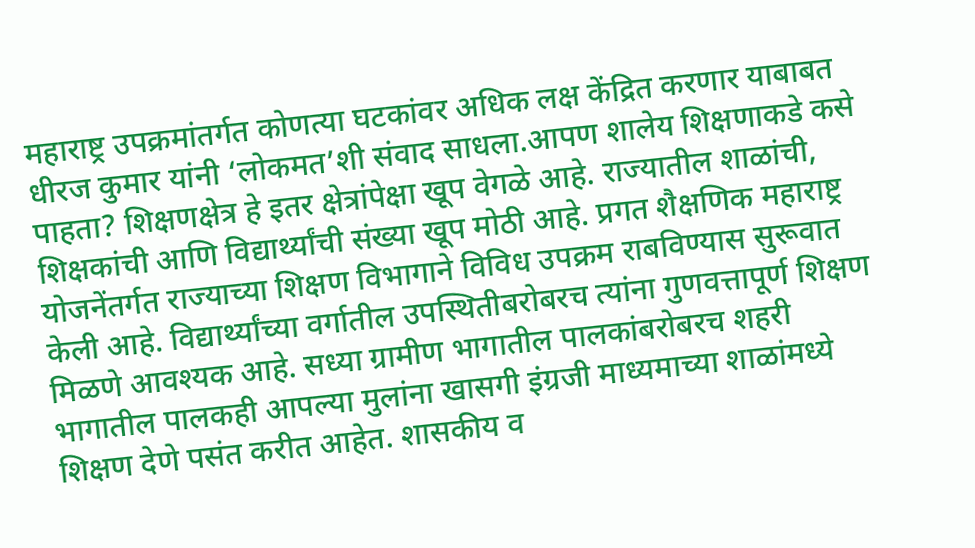महाराष्ट्र उपक्रमांतर्गत कोणत्या घटकांवर अधिक लक्ष केंद्रित करणार याबाबत धीरज कुमार यांनी ‘लोकमत’शी संवाद साधला.आपण शालेय शिक्षणाकडे कसे पाहता? शिक्षणक्षेत्र हे इतर क्षेत्रांपेक्षा खूप वेगळे आहे. राज्यातील शाळांची, शिक्षकांची आणि विद्यार्थ्यांची संख्या खूप मोठी आहे. प्रगत शैक्षणिक महाराष्ट्र योजनेंतर्गत राज्याच्या शिक्षण विभागाने विविध उपक्रम राबविण्यास सुरूवात केली आहे. विद्यार्थ्यांच्या वर्गातील उपस्थितीबरोबरच त्यांना गुणवत्तापूर्ण शिक्षण मिळणे आवश्यक आहे. सध्या ग्रामीण भागातील पालकांबरोबरच शहरी भागातील पालकही आपल्या मुलांना खासगी इंग्रजी माध्यमाच्या शाळांमध्ये शिक्षण देणे पसंत करीत आहेत. शासकीय व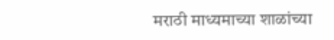मराठी माध्यमाच्या शाळांच्या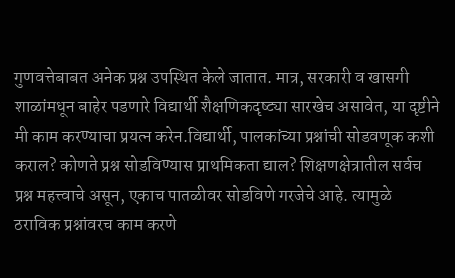गुणवत्तेबाबत अनेक प्रश्न उपस्थित केले जातात. मात्र, सरकारी व खासगी शाळांमधून बाहेर पडणारे विद्यार्थी शैक्षणिकदृष्ट्या सारखेच असावेत, या दृष्टीने मी काम करण्याचा प्रयत्न करेन.विद्यार्थी, पालकांच्या प्रश्नांची सोडवणूक कशी कराल? कोणते प्रश्न सोडविण्यास प्राथमिकता द्याल? शिक्षणक्षेत्रातील सर्वच प्रश्न महत्त्वाचे असून, एकाच पातळीवर सोडविणे गरजेचे आहे. त्यामुळे ठराविक प्रश्नांवरच काम करणे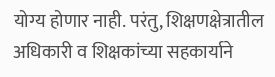योग्य होणार नाही. परंतु, शिक्षणक्षेत्रातील अधिकारी व शिक्षकांच्या सहकार्याने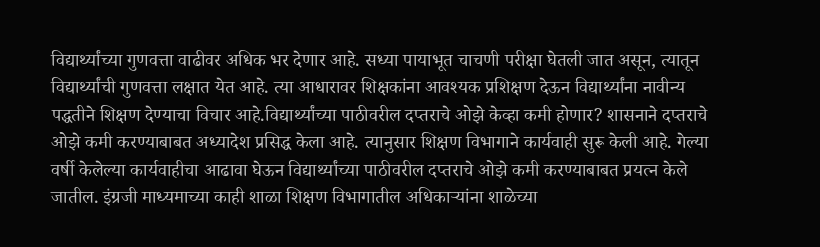विद्यार्थ्यांच्या गुणवत्ता वाढीवर अधिक भर देणार आहे. सध्या पायाभूत चाचणी परीक्षा घेतली जात असून, त्यातून विद्यार्थ्यांची गुणवत्ता लक्षात येत आहे. त्या आधारावर शिक्षकांना आवश्यक प्रशिक्षण देऊन विद्यार्थ्यांना नावीन्य पद्धतीने शिक्षण देण्याचा विचार आहे.विद्यार्थ्यांच्या पाठीवरील दप्तराचे ओझे केव्हा कमी होणार? शासनाने दप्तराचे ओझे कमी करण्याबाबत अध्यादेश प्रसिद्ध केला आहे. त्यानुसार शिक्षण विभागाने कार्यवाही सुरू केली आहे. गेल्या वर्षी केलेल्या कार्यवाहीचा आढावा घेऊन विद्यार्थ्यांच्या पाठीवरील दप्तराचे ओझे कमी करण्याबाबत प्रयत्न केले जातील. इंग्रजी माध्यमाच्या काही शाळा शिक्षण विभागातील अधिकाऱ्यांना शाळेच्या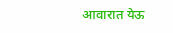आवारात येऊ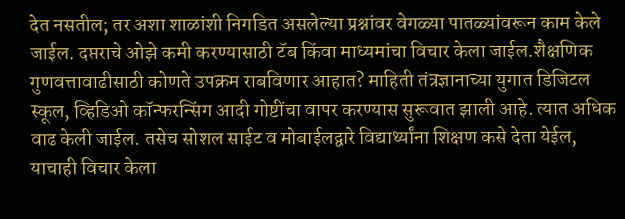देत नसतील; तर अशा शाळांशी निगडित असलेल्या प्रश्नांवर वेगळ्या पातळ्यांवरून काम केले जाईल. दप्तराचे ओझे कमी करण्यासाठी टॅब किंवा माध्यमांचा विचार केला जाईल.शैक्षणिक गुणवत्तावाढीसाठी कोणते उपक्रम राबविणार आहात? माहिती तंत्रज्ञानाच्या युगात डिजिटल स्कूल, व्हिडिओ कॉन्फरन्सिंग आदी गोष्टींचा वापर करण्यास सुरूवात झाली आहे. त्यात अधिक वाढ केली जाईल. तसेच सोशल साईट व मोबाईलद्वारे विद्यार्थ्यांना शिक्षण कसे देता येईल, याचाही विचार केला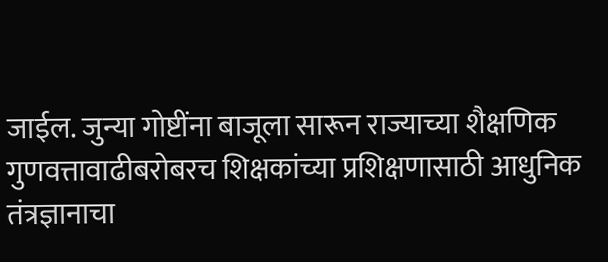जाईल. जुन्या गोष्टींना बाजूला सारून राज्याच्या शैक्षणिक गुणवत्तावाढीबरोबरच शिक्षकांच्या प्रशिक्षणासाठी आधुनिक तंत्रज्ञानाचा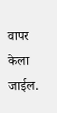वापर केला जाईल.